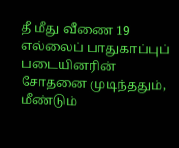தீ மீது வீணை 19
எல்லைப் பாதுகாப்புப் படையினரின் சோதனை முடிந்ததும், மீண்டும்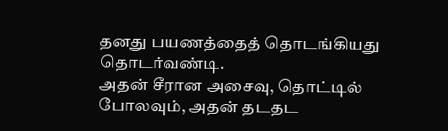தனது பயணத்தைத் தொடங்கியது தொடர்வண்டி.
அதன் சீரான அசைவு, தொட்டில் போலவும், அதன் தடதட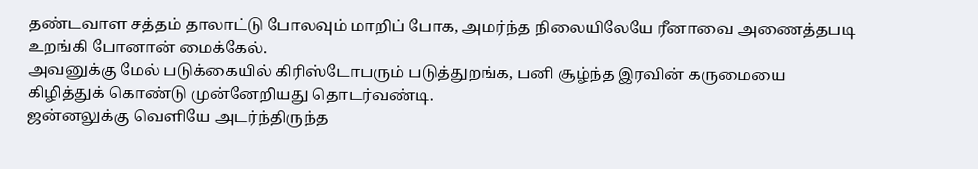தண்டவாள சத்தம் தாலாட்டு போலவும் மாறிப் போக, அமர்ந்த நிலையிலேயே ரீனாவை அணைத்தபடி உறங்கி போனான் மைக்கேல்.
அவனுக்கு மேல் படுக்கையில் கிரிஸ்டோபரும் படுத்துறங்க, பனி சூழ்ந்த இரவின் கருமையை கிழித்துக் கொண்டு முன்னேறியது தொடர்வண்டி.
ஜன்னலுக்கு வெளியே அடர்ந்திருந்த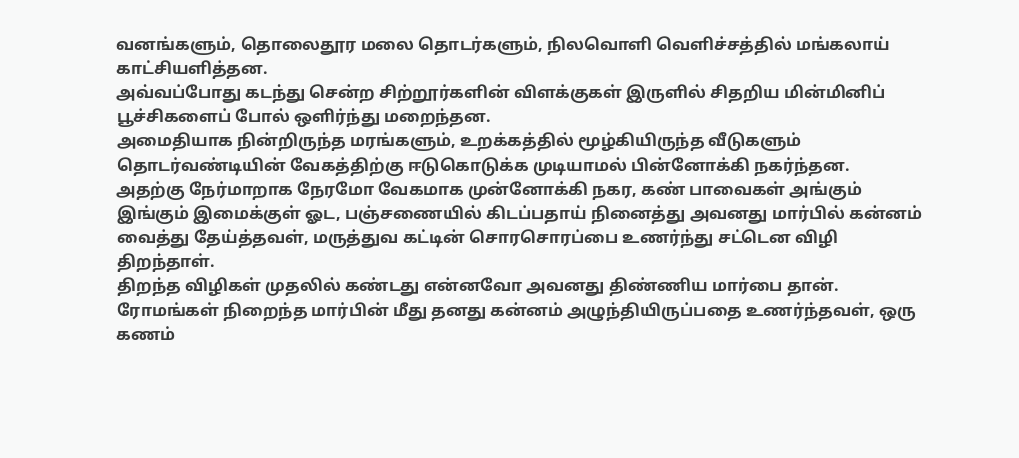வனங்களும், தொலைதூர மலை தொடர்களும், நிலவொளி வெளிச்சத்தில் மங்கலாய் காட்சியளித்தன.
அவ்வப்போது கடந்து சென்ற சிற்றூர்களின் விளக்குகள் இருளில் சிதறிய மின்மினிப் பூச்சிகளைப் போல் ஒளிர்ந்து மறைந்தன.
அமைதியாக நின்றிருந்த மரங்களும், உறக்கத்தில் மூழ்கியிருந்த வீடுகளும் தொடர்வண்டியின் வேகத்திற்கு ஈடுகொடுக்க முடியாமல் பின்னோக்கி நகர்ந்தன.
அதற்கு நேர்மாறாக நேரமோ வேகமாக முன்னோக்கி நகர, கண் பாவைகள் அங்கும் இங்கும் இமைக்குள் ஓட, பஞ்சணையில் கிடப்பதாய் நினைத்து அவனது மார்பில் கன்னம் வைத்து தேய்த்தவள், மருத்துவ கட்டின் சொரசொரப்பை உணர்ந்து சட்டென விழி திறந்தாள்.
திறந்த விழிகள் முதலில் கண்டது என்னவோ அவனது திண்ணிய மார்பை தான்.
ரோமங்கள் நிறைந்த மார்பின் மீது தனது கன்னம் அழுந்தியிருப்பதை உணர்ந்தவள், ஒரு கணம்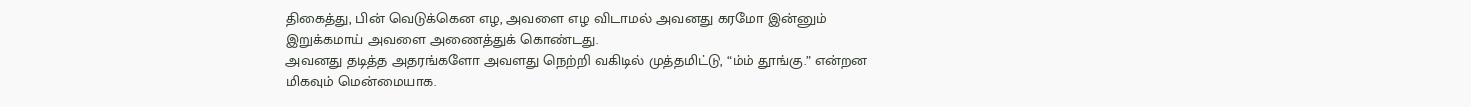திகைத்து, பின் வெடுக்கென எழ, அவளை எழ விடாமல் அவனது கரமோ இன்னும் இறுக்கமாய் அவளை அணைத்துக் கொண்டது.
அவனது தடித்த அதரங்களோ அவளது நெற்றி வகிடில் முத்தமிட்டு, “ம்ம் தூங்கு.” என்றன மிகவும் மென்மையாக.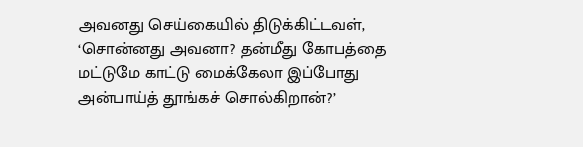அவனது செய்கையில் திடுக்கிட்டவள், ‘சொன்னது அவனா? தன்மீது கோபத்தை மட்டுமே காட்டு மைக்கேலா இப்போது அன்பாய்த் தூங்கச் சொல்கிறான்?’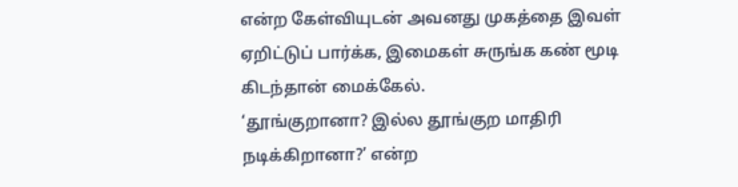என்ற கேள்வியுடன் அவனது முகத்தை இவள் ஏறிட்டுப் பார்க்க, இமைகள் சுருங்க கண் மூடி கிடந்தான் மைக்கேல்.
‘தூங்குறானா? இல்ல தூங்குற மாதிரி நடிக்கிறானா?’ என்ற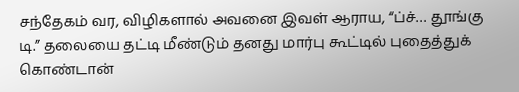சந்தேகம் வர, விழிகளால் அவனை இவள் ஆராய, “ப்ச்… தூங்கு டி.” தலையை தட்டி மீண்டும் தனது மார்பு கூட்டில் புதைத்துக் கொண்டான்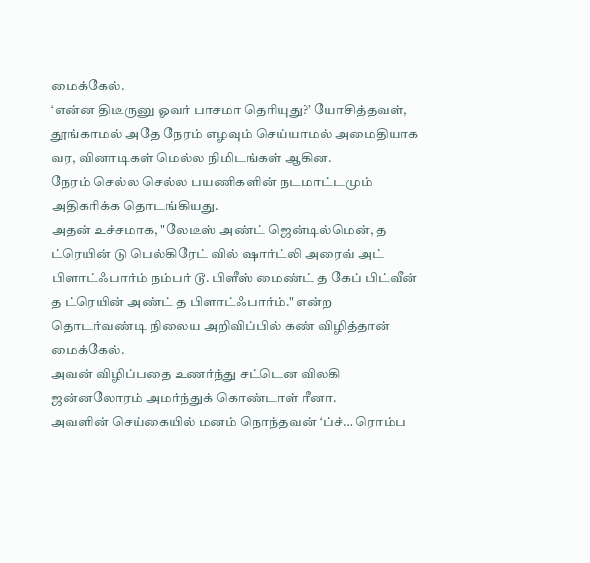மைக்கேல்.
‘என்ன திடீருனு ஓவர் பாசமா தெரியுது?’ யோசித்தவள், தூங்காமல் அதே நேரம் எழவும் செய்யாமல் அமைதியாக வர, வினாடிகள் மெல்ல நிமிடங்கள் ஆகின.
நேரம் செல்ல செல்ல பயணிகளின் நடமாட்டமும் அதிகரிக்க தொடங்கியது.
அதன் உச்சமாக, "லேடீஸ் அண்ட் ஜென்டில்மென், த ட்ரெயின் டு பெல்கிரேட் வில் ஷார்ட்லி அரைவ் அட் பிளாட்ஃபார்ம் நம்பர் டூ. பிளீஸ் மைண்ட் த கேப் பிட்வீன் த ட்ரெயின் அண்ட் த பிளாட்ஃபார்ம்." என்ற தொடர்வண்டி நிலைய அறிவிப்பில் கண் விழித்தான் மைக்கேல்.
அவன் விழிப்பதை உணர்ந்து சட்டென விலகி ஜன்னலோரம் அமர்ந்துக் கொண்டாள் ரீனா.
அவளின் செய்கையில் மனம் நொந்தவன் ‘ப்ச்… ரொம்ப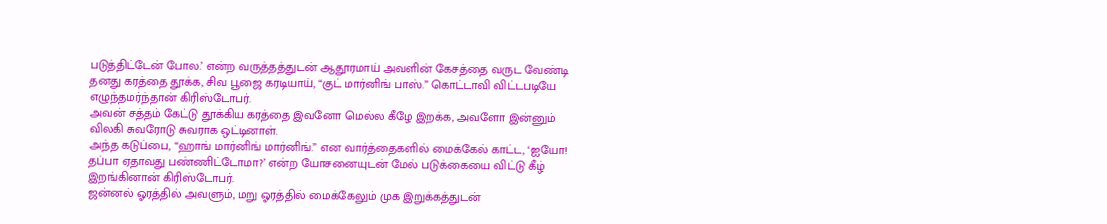படுத்திட்டேன் போல.’ என்ற வருத்தத்துடன் ஆதூரமாய் அவளின் கேசத்தை வருட வேண்டி தனது கரத்தை தூக்க, சிவ பூஜை கரடியாய், “குட் மார்னிங் பாஸ்.” கொட்டாவி விட்டபடியே எழுந்தமர்ந்தான் கிரிஸ்டோபர்.
அவன் சத்தம் கேட்டு தூக்கிய கரத்தை இவனோ மெல்ல கீழே இறக்க, அவளோ இன்னும் விலகி சுவரோடு சுவராக ஒட்டினாள்.
அந்த கடுப்பை, “ஹாங் மார்னிங் மார்னிங்.” என வார்த்தைகளில் மைக்கேல் காட்ட, ‘ஐயோ! தப்பா ஏதாவது பண்ணிட்டோமா?’ என்ற யோசனையுடன் மேல் படுக்கையை விட்டு கீழ் இறங்கினான் கிரிஸ்டோபர்.
ஜன்னல் ஓரத்தில் அவளும், மறு ஓரத்தில் மைக்கேலும் முக இறுக்கத்துடன்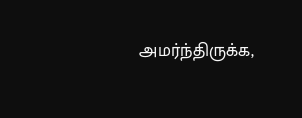அமர்ந்திருக்க,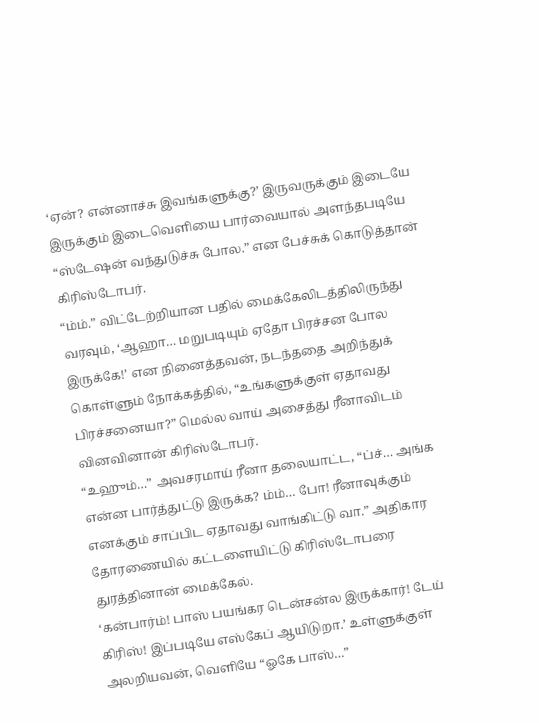‘ஏன்? என்னாச்சு இவங்களுக்கு?’ இருவருக்கும் இடையே இருக்கும் இடைவெளியை பார்வையால் அளந்தபடியே “ஸ்டேஷன் வந்துடுச்சு போல.” என பேச்சுக் கொடுத்தான் கிரிஸ்டோபர்.
“ம்ம்.” விட்டேற்றியான பதில் மைக்கேலிடத்திலிருந்து வரவும், ‘ஆஹா… மறுபடியும் ஏதோ பிரச்சன போல இருக்கே!’ என நினைத்தவன், நடந்ததை அறிந்துக் கொள்ளும் நோக்கத்தில், “உங்களுக்குள் ஏதாவது பிரச்சனையா?” மெல்ல வாய் அசைத்து ரீனாவிடம் வினவினான் கிரிஸ்டோபர்.
“உஹும்…” அவசரமாய் ரீனா தலையாட்ட, “ப்ச்… அங்க என்ன பார்த்துட்டு இருக்க? ம்ம்… போ! ரீனாவுக்கும் எனக்கும் சாப்பிட ஏதாவது வாங்கிட்டு வா.” அதிகார தோரணையில் கட்டளையிட்டு கிரிஸ்டோபரை துரத்தினான் மைக்கேல்.
‘கன்பார்ம்! பாஸ் பயங்கர டென்சன்ல இருக்கார்! டேய் கிரிஸ்! இப்படியே எஸ்கேப் ஆயிடுறா.’ உள்ளுக்குள் அலறியவன், வெளியே “ஓகே பாஸ்…”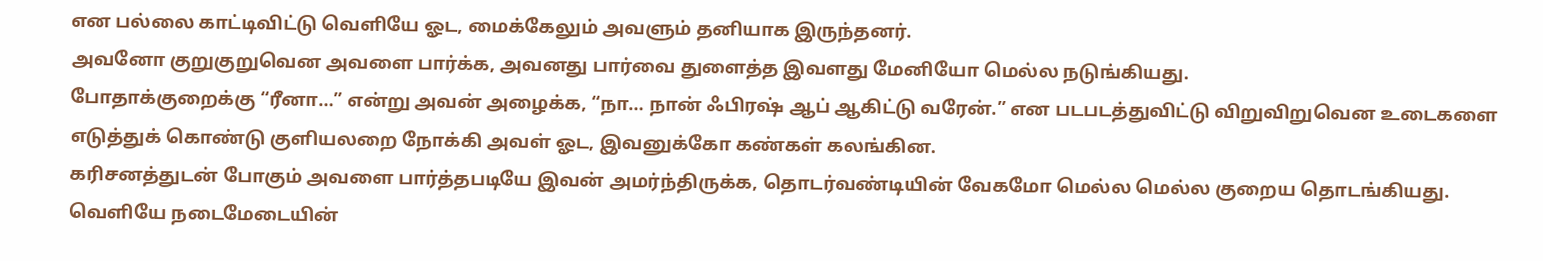என பல்லை காட்டிவிட்டு வெளியே ஓட, மைக்கேலும் அவளும் தனியாக இருந்தனர்.
அவனோ குறுகுறுவென அவளை பார்க்க, அவனது பார்வை துளைத்த இவளது மேனியோ மெல்ல நடுங்கியது.
போதாக்குறைக்கு “ரீனா…” என்று அவன் அழைக்க, “நா… நான் ஃபிரஷ் ஆப் ஆகிட்டு வரேன்.” என படபடத்துவிட்டு விறுவிறுவென உடைகளை எடுத்துக் கொண்டு குளியலறை நோக்கி அவள் ஓட, இவனுக்கோ கண்கள் கலங்கின.
கரிசனத்துடன் போகும் அவளை பார்த்தபடியே இவன் அமர்ந்திருக்க, தொடர்வண்டியின் வேகமோ மெல்ல மெல்ல குறைய தொடங்கியது.
வெளியே நடைமேடையின்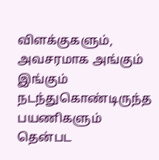விளக்குகளும், அவசரமாக அங்கும் இங்கும் நடந்துகொண்டிருந்த பயணிகளும் தென்பட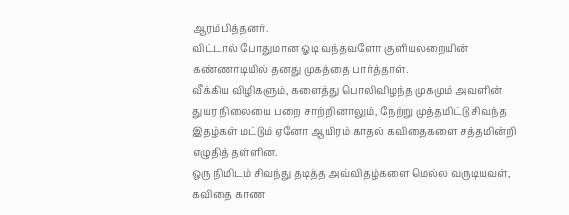ஆரம்பித்தனர்.
விட்டால் போதுமான ஓடி வந்தவளோ குளியலறையின் கண்ணாடியில் தனது முகத்தை பார்த்தாள்.
வீக்கிய விழிகளும், களைத்து பொலிவிழந்த முகமும் அவளின் துயர நிலையை பறை சாற்றினாலும், நேற்று முத்தமிட்டு சிவந்த இதழ்கள் மட்டும் ஏனோ ஆயிரம் காதல் கவிதைகளை சத்தமின்றி எழுதித் தள்ளின.
ஒரு நிமிடம் சிவந்து தடித்த அவ்விதழ்களை மெல்ல வருடியவள், கவிதை காண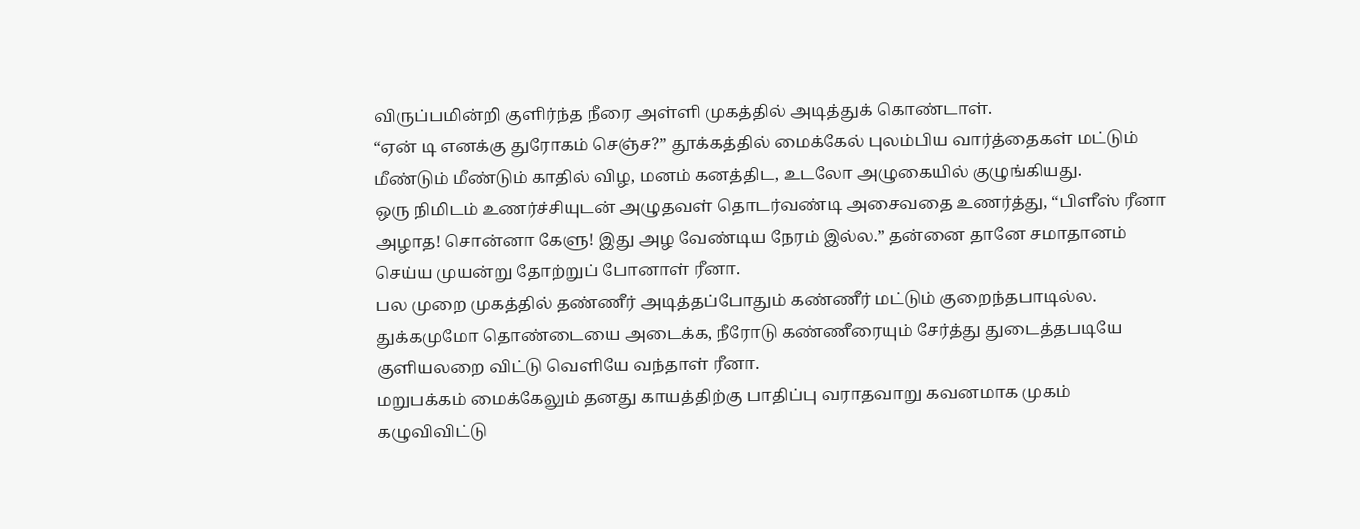விருப்பமின்றி குளிர்ந்த நீரை அள்ளி முகத்தில் அடித்துக் கொண்டாள்.
“ஏன் டி எனக்கு துரோகம் செஞ்ச?” தூக்கத்தில் மைக்கேல் புலம்பிய வார்த்தைகள் மட்டும் மீண்டும் மீண்டும் காதில் விழ, மனம் கனத்திட, உடலோ அழுகையில் குழுங்கியது.
ஒரு நிமிடம் உணர்ச்சியுடன் அழுதவள் தொடர்வண்டி அசைவதை உணர்த்து, “பிளீஸ் ரீனா அழாத! சொன்னா கேளு! இது அழ வேண்டிய நேரம் இல்ல.” தன்னை தானே சமாதானம் செய்ய முயன்று தோற்றுப் போனாள் ரீனா.
பல முறை முகத்தில் தண்ணீர் அடித்தப்போதும் கண்ணீர் மட்டும் குறைந்தபாடில்ல.
துக்கமுமோ தொண்டையை அடைக்க, நீரோடு கண்ணீரையும் சேர்த்து துடைத்தபடியே குளியலறை விட்டு வெளியே வந்தாள் ரீனா.
மறுபக்கம் மைக்கேலும் தனது காயத்திற்கு பாதிப்பு வராதவாறு கவனமாக முகம் கழுவிவிட்டு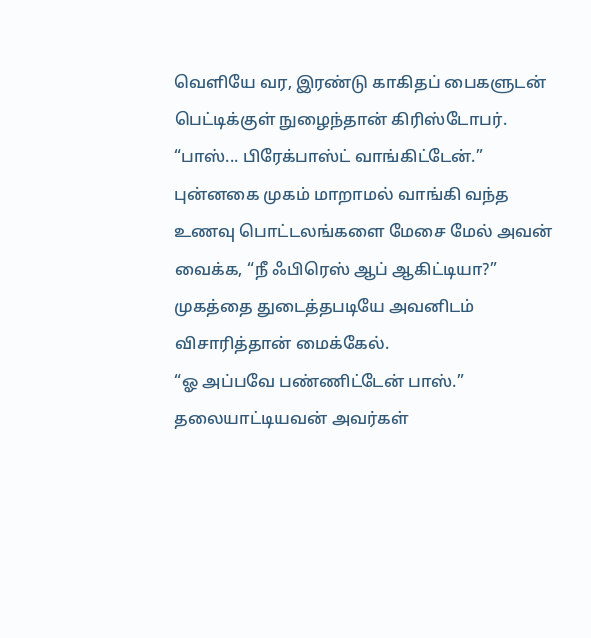வெளியே வர, இரண்டு காகிதப் பைகளுடன் பெட்டிக்குள் நுழைந்தான் கிரிஸ்டோபர்.
“பாஸ்... பிரேக்பாஸ்ட் வாங்கிட்டேன்.” புன்னகை முகம் மாறாமல் வாங்கி வந்த உணவு பொட்டலங்களை மேசை மேல் அவன் வைக்க, “நீ ஃபிரெஸ் ஆப் ஆகிட்டியா?” முகத்தை துடைத்தபடியே அவனிடம் விசாரித்தான் மைக்கேல்.
“ஓ அப்பவே பண்ணிட்டேன் பாஸ்.” தலையாட்டியவன் அவர்கள்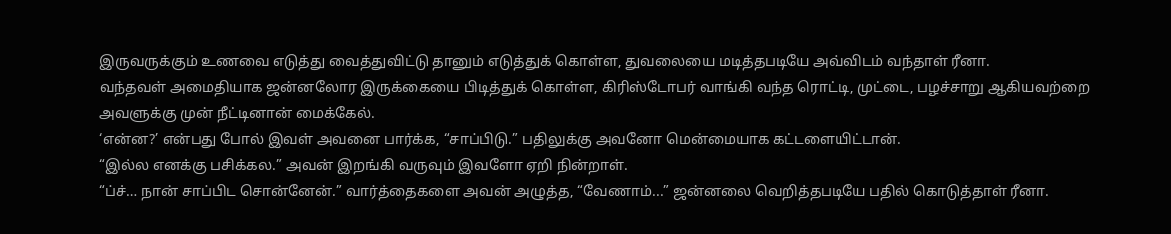இருவருக்கும் உணவை எடுத்து வைத்துவிட்டு தானும் எடுத்துக் கொள்ள, துவலையை மடித்தபடியே அவ்விடம் வந்தாள் ரீனா.
வந்தவள் அமைதியாக ஜன்னலோர இருக்கையை பிடித்துக் கொள்ள, கிரிஸ்டோபர் வாங்கி வந்த ரொட்டி, முட்டை, பழச்சாறு ஆகியவற்றை அவளுக்கு முன் நீட்டினான் மைக்கேல்.
‘என்ன?’ என்பது போல் இவள் அவனை பார்க்க, “சாப்பிடு.” பதிலுக்கு அவனோ மென்மையாக கட்டளையிட்டான்.
“இல்ல எனக்கு பசிக்கல.” அவன் இறங்கி வருவும் இவளோ ஏறி நின்றாள்.
“ப்ச்… நான் சாப்பிட சொன்னேன்.” வார்த்தைகளை அவன் அழுத்த, “வேணாம்...” ஜன்னலை வெறித்தபடியே பதில் கொடுத்தாள் ரீனா.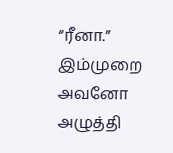“ரீனா.” இம்முறை அவனோ அழுத்தி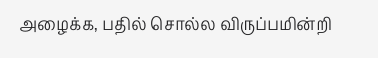அழைக்க, பதில் சொல்ல விருப்பமின்றி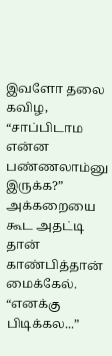இவளோ தலை கவிழ, “சாப்பிடாம என்ன பண்ணலாம்னு இருக்க?” அக்கறையை கூட அதட்டி தான் காண்பித்தான் மைக்கேல்.
“எனக்கு பிடிக்கல...”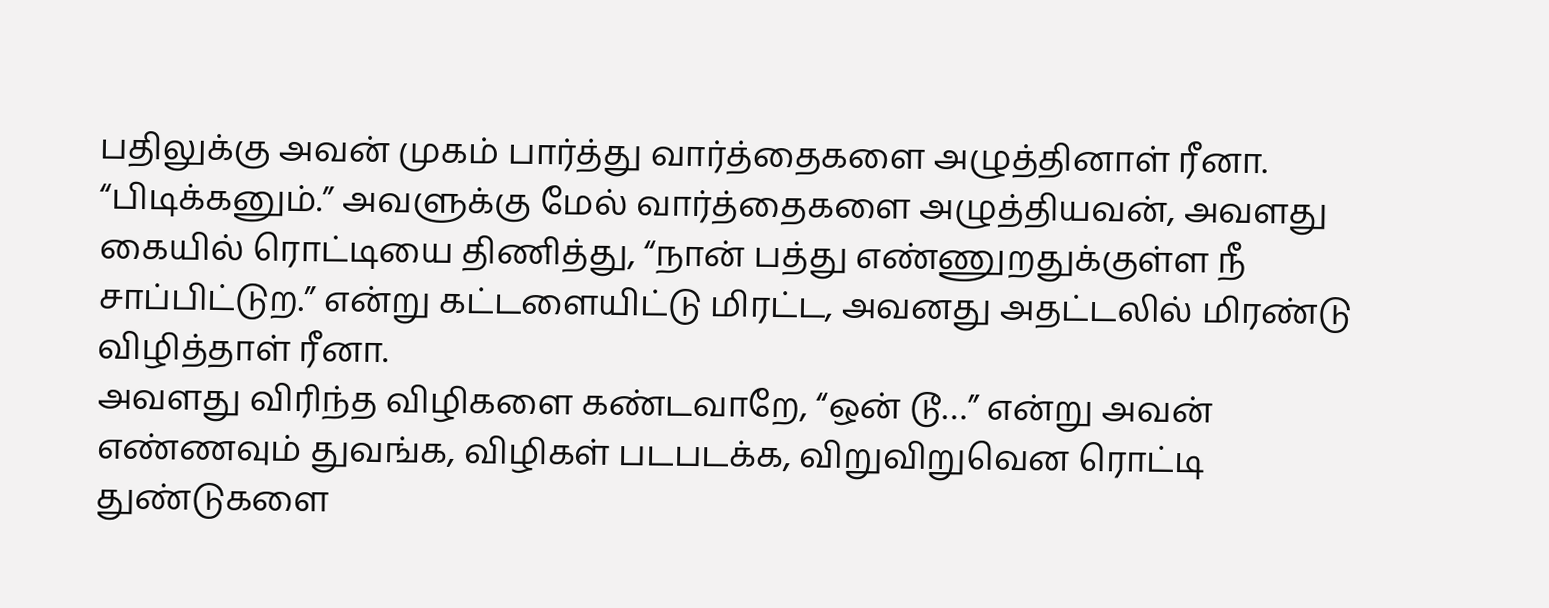பதிலுக்கு அவன் முகம் பார்த்து வார்த்தைகளை அழுத்தினாள் ரீனா.
“பிடிக்கனும்.” அவளுக்கு மேல் வார்த்தைகளை அழுத்தியவன், அவளது கையில் ரொட்டியை திணித்து, “நான் பத்து எண்ணுறதுக்குள்ள நீ சாப்பிட்டுற.” என்று கட்டளையிட்டு மிரட்ட, அவனது அதட்டலில் மிரண்டு விழித்தாள் ரீனா.
அவளது விரிந்த விழிகளை கண்டவாறே, “ஒன் டூ…” என்று அவன் எண்ணவும் துவங்க, விழிகள் படபடக்க, விறுவிறுவென ரொட்டி துண்டுகளை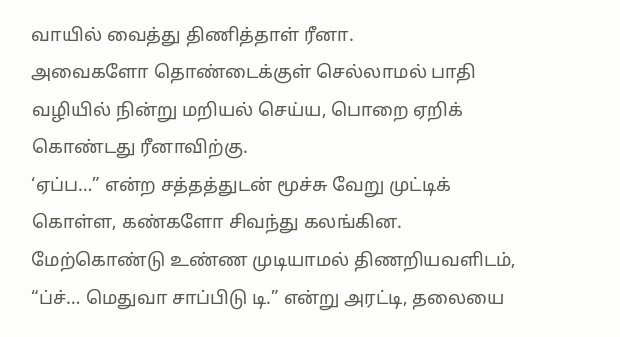வாயில் வைத்து திணித்தாள் ரீனா.
அவைகளோ தொண்டைக்குள் செல்லாமல் பாதி வழியில் நின்று மறியல் செய்ய, பொறை ஏறிக் கொண்டது ரீனாவிற்கு.
‘ஏப்ப…” என்ற சத்தத்துடன் மூச்சு வேறு முட்டிக் கொள்ள, கண்களோ சிவந்து கலங்கின.
மேற்கொண்டு உண்ண முடியாமல் திணறியவளிடம், “ப்ச்… மெதுவா சாப்பிடு டி.” என்று அரட்டி, தலையை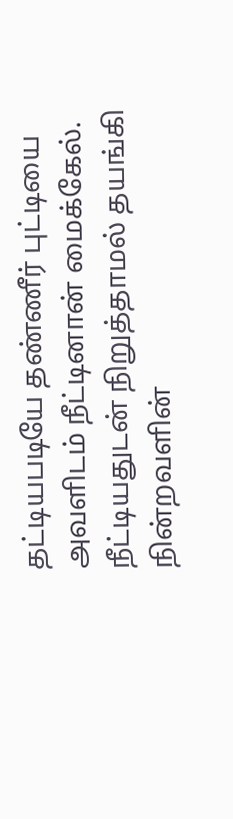தட்டியபடியே தண்ணீர் புட்டியை அவளிடம் நீட்டினான் மைக்கேல்.
நீட்டியதுடன் நிறுத்தாமல் தயங்கி நின்றவளின்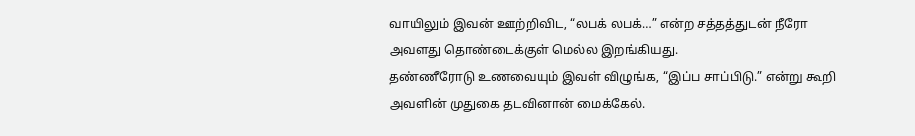வாயிலும் இவன் ஊற்றிவிட, “லபக் லபக்…” என்ற சத்தத்துடன் நீரோ அவளது தொண்டைக்குள் மெல்ல இறங்கியது.
தண்ணீரோடு உணவையும் இவள் விழுங்க, “இப்ப சாப்பிடு.” என்று கூறி அவளின் முதுகை தடவினான் மைக்கேல்.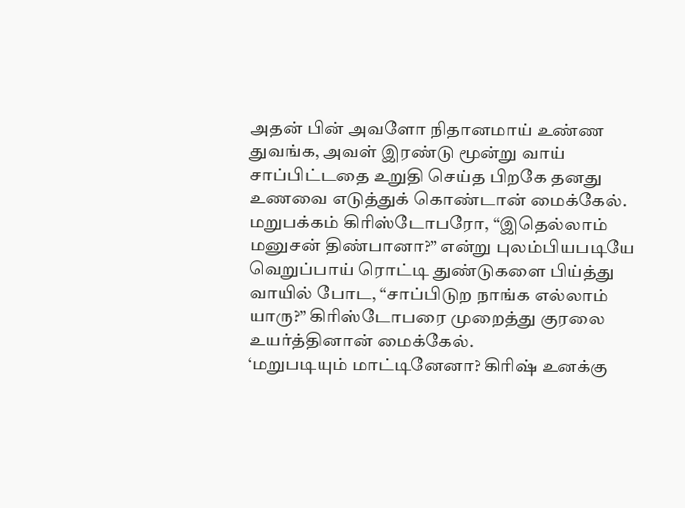அதன் பின் அவளோ நிதானமாய் உண்ண துவங்க, அவள் இரண்டு மூன்று வாய் சாப்பிட்டதை உறுதி செய்த பிறகே தனது உணவை எடுத்துக் கொண்டான் மைக்கேல்.
மறுபக்கம் கிரிஸ்டோபரோ, “இதெல்லாம் மனுசன் திண்பானா?” என்று புலம்பியபடியே வெறுப்பாய் ரொட்டி துண்டுகளை பிய்த்து வாயில் போட, “சாப்பிடுற நாங்க எல்லாம் யாரு?” கிரிஸ்டோபரை முறைத்து குரலை உயர்த்தினான் மைக்கேல்.
‘மறுபடியும் மாட்டினேனா? கிரிஷ் உனக்கு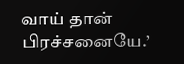வாய் தான் பிரச்சனையே.’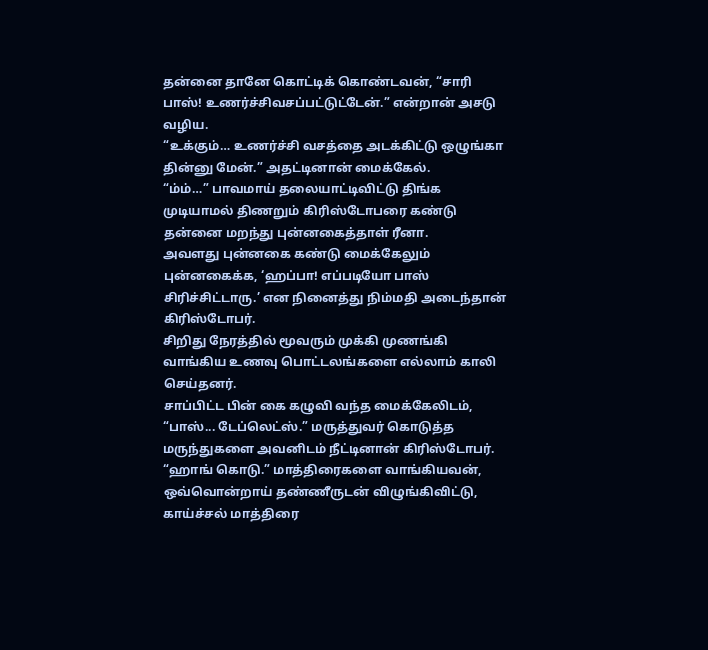தன்னை தானே கொட்டிக் கொண்டவன், “சாரி பாஸ்! உணர்ச்சிவசப்பட்டுட்டேன்.” என்றான் அசடு வழிய.
“உக்கும்… உணர்ச்சி வசத்தை அடக்கிட்டு ஒழுங்கா தின்னு மேன்.” அதட்டினான் மைக்கேல்.
“ம்ம்…” பாவமாய் தலையாட்டிவிட்டு திங்க முடியாமல் திணறும் கிரிஸ்டோபரை கண்டு தன்னை மறந்து புன்னகைத்தாள் ரீனா.
அவளது புன்னகை கண்டு மைக்கேலும் புன்னகைக்க, ‘ஹப்பா! எப்படியோ பாஸ் சிரிச்சிட்டாரு.’ என நினைத்து நிம்மதி அடைந்தான் கிரிஸ்டோபர்.
சிறிது நேரத்தில் மூவரும் முக்கி முணங்கி வாங்கிய உணவு பொட்டலங்களை எல்லாம் காலி செய்தனர்.
சாப்பிட்ட பின் கை கழுவி வந்த மைக்கேலிடம், “பாஸ்... டேப்லெட்ஸ்.” மருத்துவர் கொடுத்த மருந்துகளை அவனிடம் நீட்டினான் கிரிஸ்டோபர்.
“ஹாங் கொடு.” மாத்திரைகளை வாங்கியவன், ஒவ்வொன்றாய் தண்ணீருடன் விழுங்கிவிட்டு, காய்ச்சல் மாத்திரை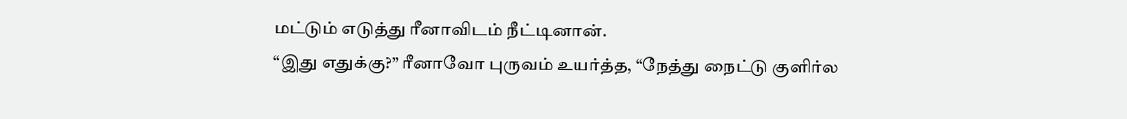மட்டும் எடுத்து ரீனாவிடம் நீட்டினான்.
“இது எதுக்கு?” ரீனாவோ புருவம் உயர்த்த, “நேத்து நைட்டு குளிர்ல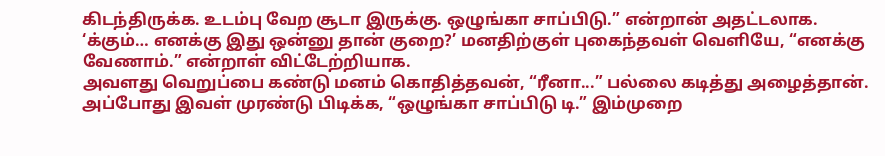கிடந்திருக்க. உடம்பு வேற சூடா இருக்கு. ஒழுங்கா சாப்பிடு.” என்றான் அதட்டலாக.
‘க்கும்… எனக்கு இது ஒன்னு தான் குறை?’ மனதிற்குள் புகைந்தவள் வெளியே, “எனக்கு வேணாம்.” என்றாள் விட்டேற்றியாக.
அவளது வெறுப்பை கண்டு மனம் கொதித்தவன், “ரீனா...” பல்லை கடித்து அழைத்தான்.
அப்போது இவள் முரண்டு பிடிக்க, “ஒழுங்கா சாப்பிடு டி.” இம்முறை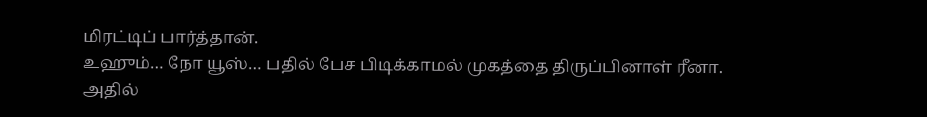மிரட்டிப் பார்த்தான்.
உஹும்… நோ யூஸ்… பதில் பேச பிடிக்காமல் முகத்தை திருப்பினாள் ரீனா.
அதில்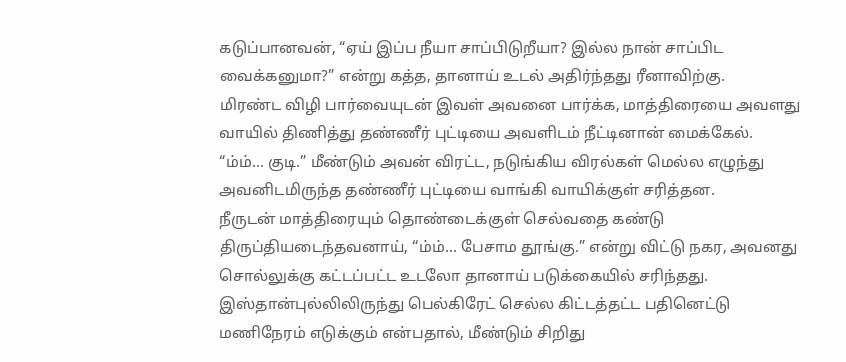கடுப்பானவன், “ஏய் இப்ப நீயா சாப்பிடுறீயா? இல்ல நான் சாப்பிட வைக்கனுமா?” என்று கத்த, தானாய் உடல் அதிர்ந்தது ரீனாவிற்கு.
மிரண்ட விழி பார்வையுடன் இவள் அவனை பார்க்க, மாத்திரையை அவளது வாயில் திணித்து தண்ணீர் புட்டியை அவளிடம் நீட்டினான் மைக்கேல்.
“ம்ம்… குடி.” மீண்டும் அவன் விரட்ட, நடுங்கிய விரல்கள் மெல்ல எழுந்து அவனிடமிருந்த தண்ணீர் புட்டியை வாங்கி வாயிக்குள் சரித்தன.
நீருடன் மாத்திரையும் தொண்டைக்குள் செல்வதை கண்டு திருப்தியடைந்தவனாய், “ம்ம்… பேசாம தூங்கு.” என்று விட்டு நகர, அவனது சொல்லுக்கு கட்டப்பட்ட உடலோ தானாய் படுக்கையில் சரிந்தது.
இஸ்தான்புல்லிலிருந்து பெல்கிரேட் செல்ல கிட்டத்தட்ட பதினெட்டு மணிநேரம் எடுக்கும் என்பதால், மீண்டும் சிறிது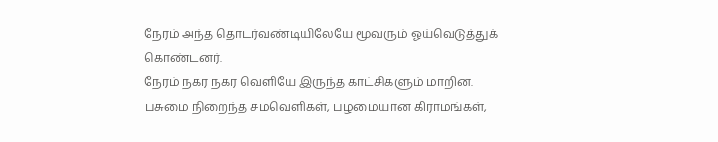நேரம் அந்த தொடர்வண்டியிலேயே மூவரும் ஓய்வெடுத்துக் கொண்டனர்.
நேரம் நகர நகர வெளியே இருந்த காட்சிகளும் மாறின.
பசுமை நிறைந்த சமவெளிகள், பழமையான கிராமங்கள்,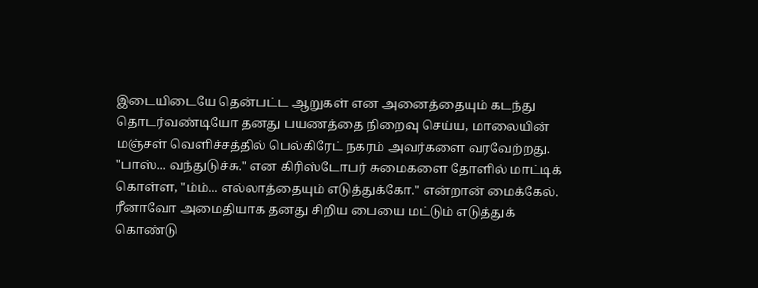இடையிடையே தென்பட்ட ஆறுகள் என அனைத்தையும் கடந்து தொடர்வண்டியோ தனது பயணத்தை நிறைவு செய்ய, மாலையின் மஞ்சள் வெளிச்சத்தில் பெல்கிரேட் நகரம் அவர்களை வரவேற்றது.
"பாஸ்... வந்துடுச்சு." என கிரிஸ்டோபர் சுமைகளை தோளில் மாட்டிக் கொள்ள, "ம்ம்... எல்லாத்தையும் எடுத்துக்கோ." என்றான் மைக்கேல்.
ரீனாவோ அமைதியாக தனது சிறிய பையை மட்டும் எடுத்துக் கொண்டு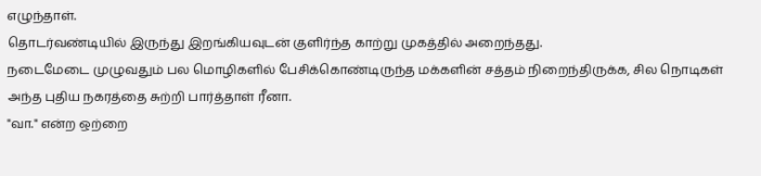எழுந்தாள்.
தொடர்வண்டியில் இருந்து இறங்கியவுடன் குளிர்ந்த காற்று முகத்தில் அறைந்தது.
நடைமேடை முழுவதும் பல மொழிகளில் பேசிக்கொண்டிருந்த மக்களின் சத்தம் நிறைந்திருக்க, சில நொடிகள் அந்த புதிய நகரத்தை சுற்றி பார்த்தாள் ரீனா.
"வா." என்ற ஒற்றை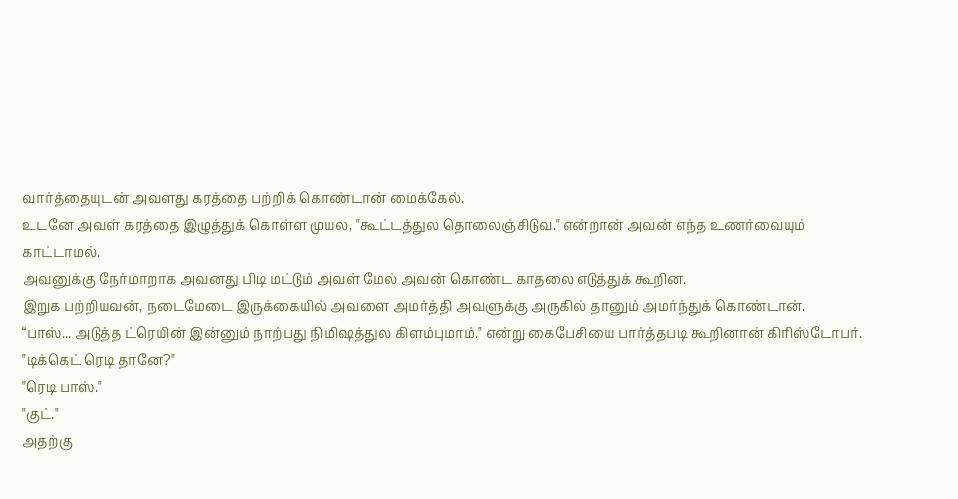வார்த்தையுடன் அவளது கரத்தை பற்றிக் கொண்டான் மைக்கேல்.
உடனே அவள் கரத்தை இழுத்துக் கொள்ள முயல, "கூட்டத்துல தொலைஞ்சிடுவ." என்றான் அவன் எந்த உணர்வையும் காட்டாமல்.
அவனுக்கு நேர்மாறாக அவனது பிடி மட்டும் அவள் மேல் அவன் கொண்ட காதலை எடுத்துக் கூறின.
இறுக பற்றியவன், நடைமேடை இருக்கையில் அவளை அமர்த்தி அவளுக்கு அருகில் தானும் அமர்ந்துக் கொண்டான்.
“பாஸ்... அடுத்த ட்ரெயின் இன்னும் நாற்பது நிமிஷத்துல கிளம்புமாம்." என்று கைபேசியை பார்த்தபடி கூறினான் கிரிஸ்டோபர்.
"டிக்கெட் ரெடி தானே?"
"ரெடி பாஸ்."
"குட்."
அதற்கு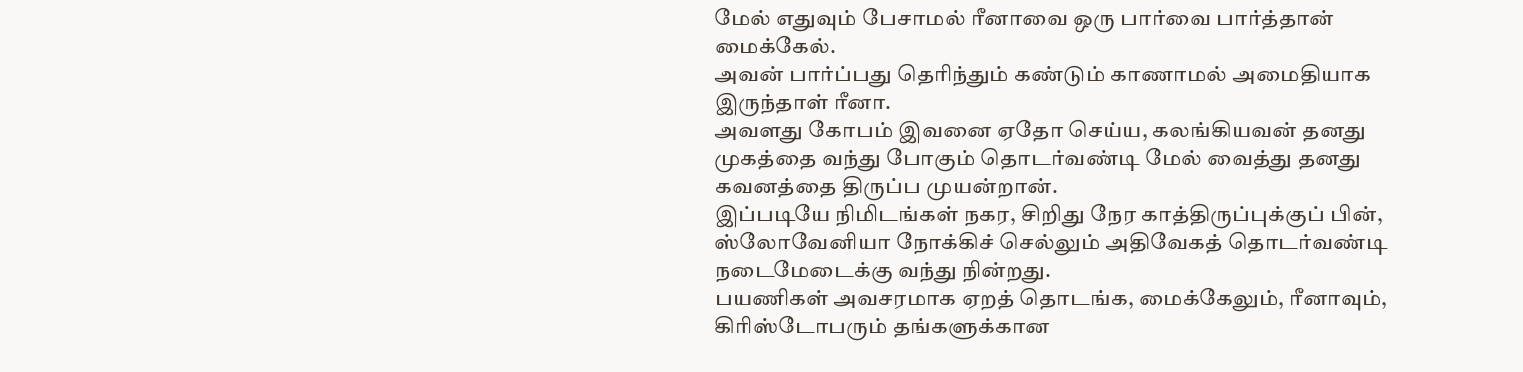மேல் எதுவும் பேசாமல் ரீனாவை ஒரு பார்வை பார்த்தான் மைக்கேல்.
அவன் பார்ப்பது தெரிந்தும் கண்டும் காணாமல் அமைதியாக இருந்தாள் ரீனா.
அவளது கோபம் இவனை ஏதோ செய்ய, கலங்கியவன் தனது முகத்தை வந்து போகும் தொடர்வண்டி மேல் வைத்து தனது கவனத்தை திருப்ப முயன்றான்.
இப்படியே நிமிடங்கள் நகர, சிறிது நேர காத்திருப்புக்குப் பின், ஸ்லோவேனியா நோக்கிச் செல்லும் அதிவேகத் தொடர்வண்டி நடைமேடைக்கு வந்து நின்றது.
பயணிகள் அவசரமாக ஏறத் தொடங்க, மைக்கேலும், ரீனாவும், கிரிஸ்டோபரும் தங்களுக்கான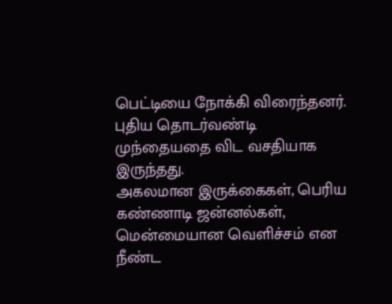பெட்டியை நோக்கி விரைந்தனர்.
புதிய தொடர்வண்டி முந்தையதை விட வசதியாக இருந்தது.
அகலமான இருக்கைகள், பெரிய கண்ணாடி ஜன்னல்கள், மென்மையான வெளிச்சம் என நீண்ட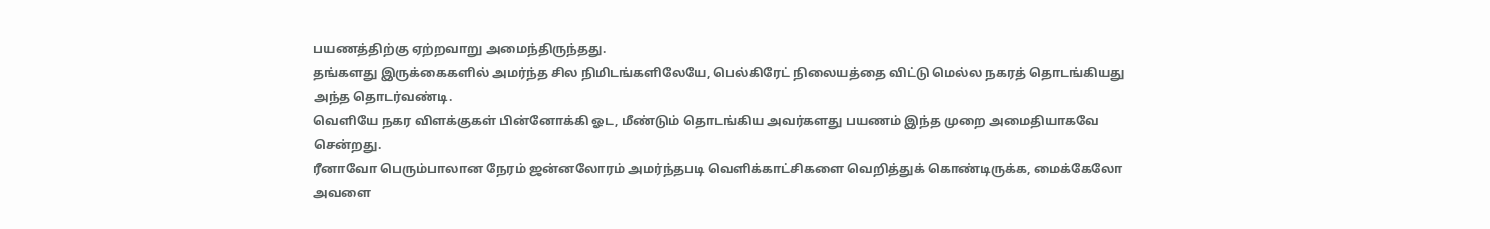பயணத்திற்கு ஏற்றவாறு அமைந்திருந்தது.
தங்களது இருக்கைகளில் அமர்ந்த சில நிமிடங்களிலேயே, பெல்கிரேட் நிலையத்தை விட்டு மெல்ல நகரத் தொடங்கியது அந்த தொடர்வண்டி.
வெளியே நகர விளக்குகள் பின்னோக்கி ஓட, மீண்டும் தொடங்கிய அவர்களது பயணம் இந்த முறை அமைதியாகவே சென்றது.
ரீனாவோ பெரும்பாலான நேரம் ஜன்னலோரம் அமர்ந்தபடி வெளிக்காட்சிகளை வெறித்துக் கொண்டிருக்க, மைக்கேலோ அவளை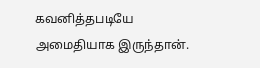கவனித்தபடியே அமைதியாக இருந்தான்.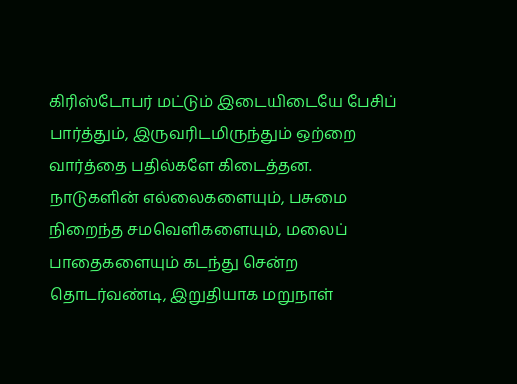கிரிஸ்டோபர் மட்டும் இடையிடையே பேசிப் பார்த்தும், இருவரிடமிருந்தும் ஒற்றை வார்த்தை பதில்களே கிடைத்தன.
நாடுகளின் எல்லைகளையும், பசுமை நிறைந்த சமவெளிகளையும், மலைப் பாதைகளையும் கடந்து சென்ற தொடர்வண்டி, இறுதியாக மறுநாள்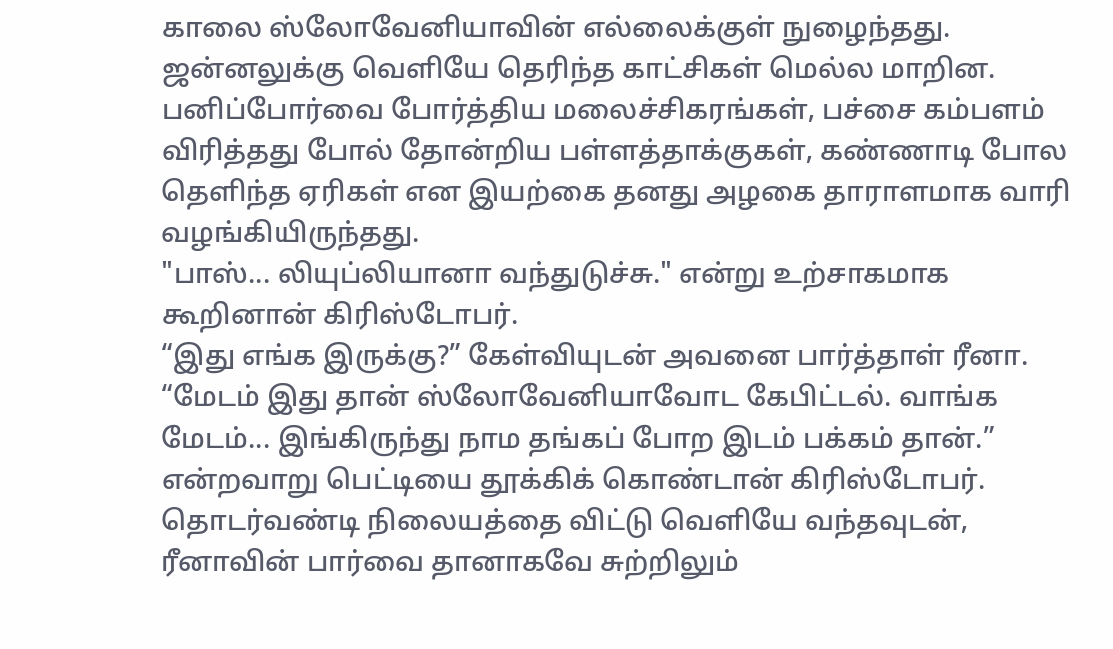காலை ஸ்லோவேனியாவின் எல்லைக்குள் நுழைந்தது.
ஜன்னலுக்கு வெளியே தெரிந்த காட்சிகள் மெல்ல மாறின.
பனிப்போர்வை போர்த்திய மலைச்சிகரங்கள், பச்சை கம்பளம் விரித்தது போல் தோன்றிய பள்ளத்தாக்குகள், கண்ணாடி போல தெளிந்த ஏரிகள் என இயற்கை தனது அழகை தாராளமாக வாரி வழங்கியிருந்தது.
"பாஸ்... லியுப்லியானா வந்துடுச்சு." என்று உற்சாகமாக கூறினான் கிரிஸ்டோபர்.
“இது எங்க இருக்கு?” கேள்வியுடன் அவனை பார்த்தாள் ரீனா.
“மேடம் இது தான் ஸ்லோவேனியாவோட கேபிட்டல். வாங்க மேடம்... இங்கிருந்து நாம தங்கப் போற இடம் பக்கம் தான்.” என்றவாறு பெட்டியை தூக்கிக் கொண்டான் கிரிஸ்டோபர்.
தொடர்வண்டி நிலையத்தை விட்டு வெளியே வந்தவுடன், ரீனாவின் பார்வை தானாகவே சுற்றிலும்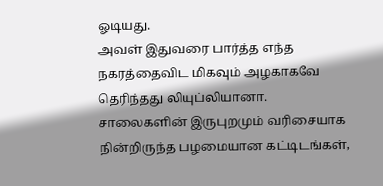ஓடியது.
அவள் இதுவரை பார்த்த எந்த நகரத்தைவிட மிகவும் அழகாகவே தெரிந்தது லியுப்லியானா.
சாலைகளின் இருபுறமும் வரிசையாக நின்றிருந்த பழமையான கட்டிடங்கள்,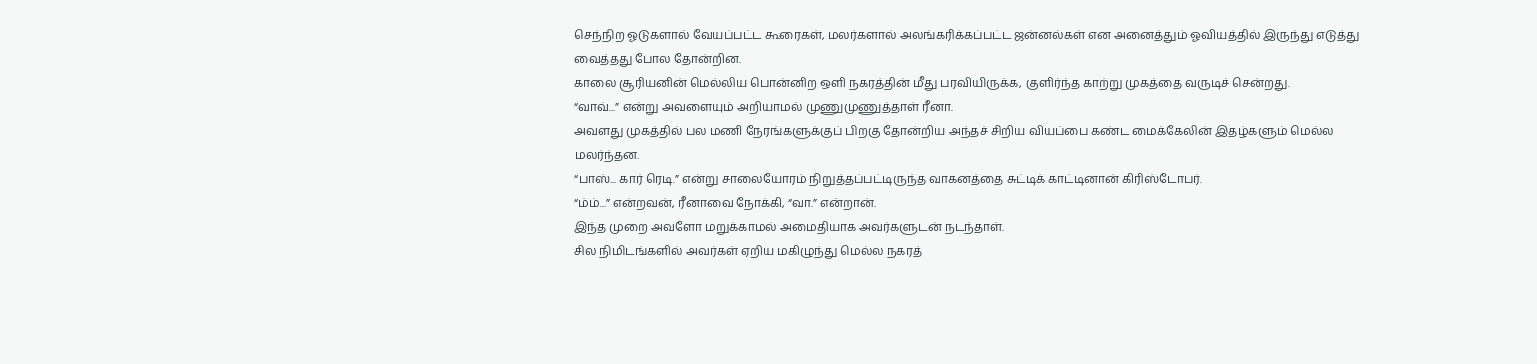செந்நிற ஓடுகளால் வேயப்பட்ட கூரைகள், மலர்களால் அலங்கரிக்கப்பட்ட ஜன்னல்கள் என அனைத்தும் ஓவியத்தில் இருந்து எடுத்து வைத்தது போல தோன்றின.
காலை சூரியனின் மெல்லிய பொன்னிற ஒளி நகரத்தின் மீது பரவியிருக்க, குளிர்ந்த காற்று முகத்தை வருடிச் சென்றது.
“வாவ்...” என்று அவளையும் அறியாமல் முணுமுணுத்தாள் ரீனா.
அவளது முகத்தில் பல மணி நேரங்களுக்குப் பிறகு தோன்றிய அந்தச் சிறிய வியப்பை கண்ட மைக்கேலின் இதழ்களும் மெல்ல மலர்ந்தன.
“பாஸ்... கார் ரெடி.” என்று சாலையோரம் நிறுத்தப்பட்டிருந்த வாகனத்தை சுட்டிக் காட்டினான் கிரிஸ்டோபர்.
“ம்ம்...” என்றவன், ரீனாவை நோக்கி, “வா.” என்றான்.
இந்த முறை அவளோ மறுக்காமல் அமைதியாக அவர்களுடன் நடந்தாள்.
சில நிமிடங்களில் அவர்கள் ஏறிய மகிழுந்து மெல்ல நகரத்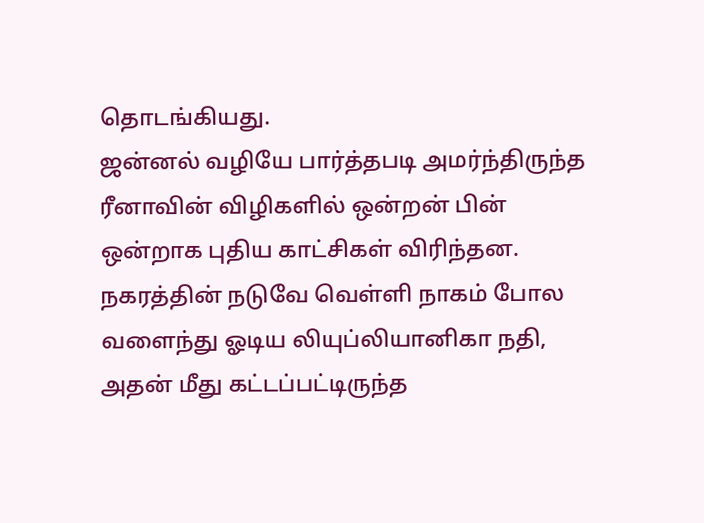தொடங்கியது.
ஜன்னல் வழியே பார்த்தபடி அமர்ந்திருந்த ரீனாவின் விழிகளில் ஒன்றன் பின் ஒன்றாக புதிய காட்சிகள் விரிந்தன.
நகரத்தின் நடுவே வெள்ளி நாகம் போல வளைந்து ஓடிய லியுப்லியானிகா நதி, அதன் மீது கட்டப்பட்டிருந்த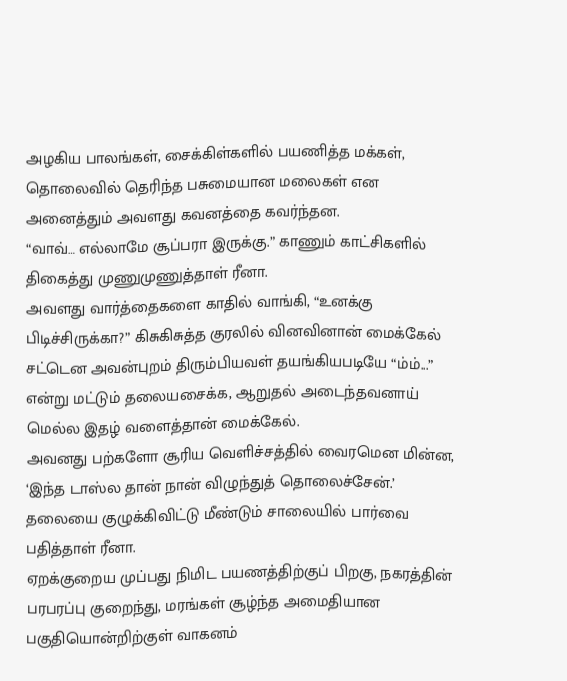அழகிய பாலங்கள், சைக்கிள்களில் பயணித்த மக்கள், தொலைவில் தெரிந்த பசுமையான மலைகள் என அனைத்தும் அவளது கவனத்தை கவர்ந்தன.
“வாவ்… எல்லாமே சூப்பரா இருக்கு.” காணும் காட்சிகளில் திகைத்து முணுமுணுத்தாள் ரீனா.
அவளது வார்த்தைகளை காதில் வாங்கி, “உனக்கு பிடிச்சிருக்கா?” கிசுகிசுத்த குரலில் வினவினான் மைக்கேல்
சட்டென அவன்புறம் திரும்பியவள் தயங்கியபடியே “ம்ம்...” என்று மட்டும் தலையசைக்க, ஆறுதல் அடைந்தவனாய் மெல்ல இதழ் வளைத்தான் மைக்கேல்.
அவனது பற்களோ சூரிய வெளிச்சத்தில் வைரமென மின்ன, ‘இந்த டாஸ்ல தான் நான் விழுந்துத் தொலைச்சேன்.’ தலையை குழுக்கிவிட்டு மீண்டும் சாலையில் பார்வை பதித்தாள் ரீனா.
ஏறக்குறைய முப்பது நிமிட பயணத்திற்குப் பிறகு, நகரத்தின் பரபரப்பு குறைந்து, மரங்கள் சூழ்ந்த அமைதியான பகுதியொன்றிற்குள் வாகனம்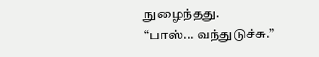நுழைந்தது.
“பாஸ்... வந்துடுச்சு.”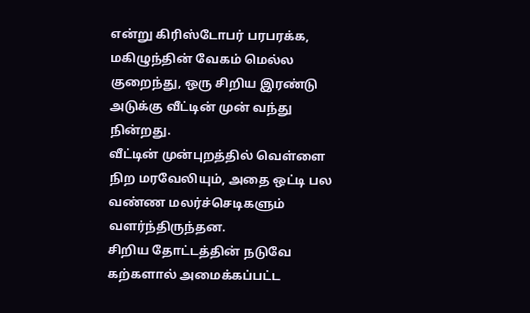என்று கிரிஸ்டோபர் பரபரக்க, மகிழுந்தின் வேகம் மெல்ல குறைந்து, ஒரு சிறிய இரண்டு அடுக்கு வீட்டின் முன் வந்து நின்றது.
வீட்டின் முன்புறத்தில் வெள்ளை நிற மரவேலியும், அதை ஒட்டி பல வண்ண மலர்ச்செடிகளும் வளர்ந்திருந்தன.
சிறிய தோட்டத்தின் நடுவே கற்களால் அமைக்கப்பட்ட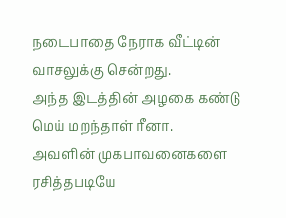நடைபாதை நேராக வீட்டின் வாசலுக்கு சென்றது.
அந்த இடத்தின் அழகை கண்டு மெய் மறந்தாள் ரீனா.
அவளின் முகபாவனைகளை ரசித்தபடியே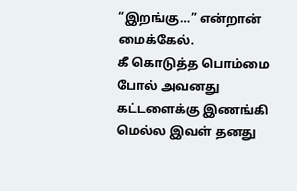“இறங்கு…” என்றான் மைக்கேல்.
கீ கொடுத்த பொம்மை போல் அவனது கட்டளைக்கு இணங்கி மெல்ல இவள் தனது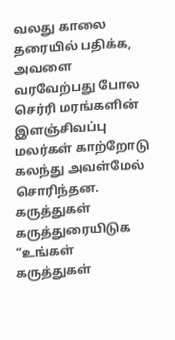வலது காலை தரையில் பதிக்க, அவளை வரவேற்பது போல செர்ரி மரங்களின் இளஞ்சிவப்பு மலர்கள் காற்றோடு கலந்து அவள்மேல் சொரிந்தன.
கருத்துகள்
கருத்துரையிடுக
“உங்கள் கருத்துகள்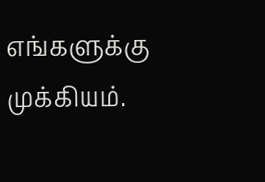எங்களுக்கு முக்கியம்.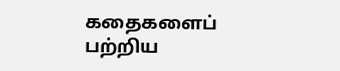கதைகளைப் பற்றிய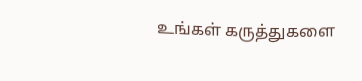உங்கள் கருத்துகளை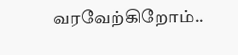வரவேற்கிறோம்..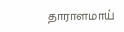தாராளமாய்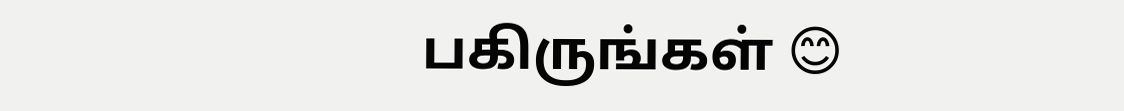பகிருங்கள் 😊